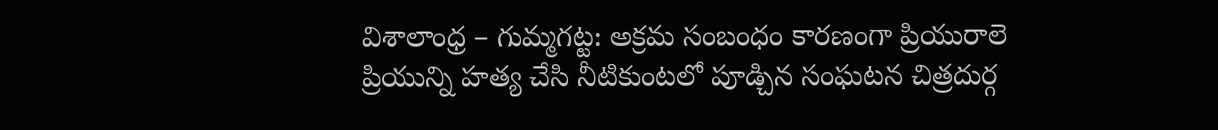విశాలాంధ్ర – గుమ్మగట్ట: అక్రమ సంబంధం కారణంగా ప్రియురాలె ప్రియున్ని హత్య చేసి నీటికుంటలో పూడ్చిన సంఘటన చిత్రదుర్గ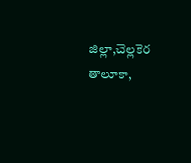జిల్లా,చెల్లకెర తాలూకా,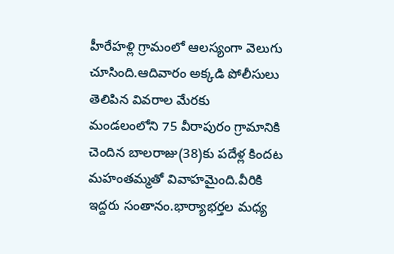హీరేహళ్లి గ్రామంలో ఆలస్యంగా వెలుగు చూసింది.ఆదివారం అక్కడి పోలీసులు తెలిపిన వివరాల మేరకు మండలంలోని 75 వీరాపురం గ్రామానికి చెందిన బాలరాజు(38)కు పదేళ్ల కిందట మహంతమ్మతో వివాహమైంది.వీరికి ఇద్దరు సంతానం.భార్యాభర్తల మధ్య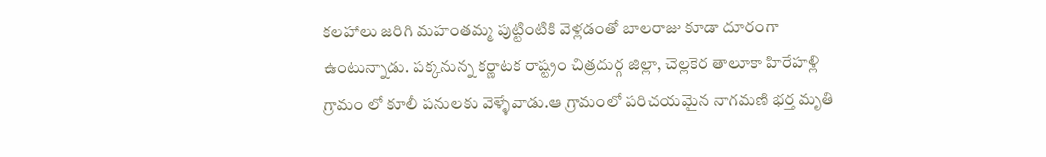కలహాలు జరిగి మహంతమ్మ పుట్టింటికి వెళ్లడంతో బాలరాజు కూడా దూరంగా ఉంటున్నాడు. పక్కనున్న కర్ణాటక రాష్ట్రం చిత్రదుర్గ జిల్లా, చెల్లకెర తాలూకా హిరేహళ్లి గ్రామం లో కూలీ పనులకు వెళ్ళేవాడు.ఆ గ్రామంలో పరిచయమైన నాగమణి భర్త మృతి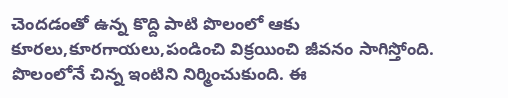చెందడంతో ఉన్న కొద్ది పాటి పొలంలో ఆకు కూరలు,కూరగాయలు,పండించి విక్రయించి జీవనం సాగిస్తోంది. పొలంలోనే చిన్న ఇంటిని నిర్మించుకుంది. ఈ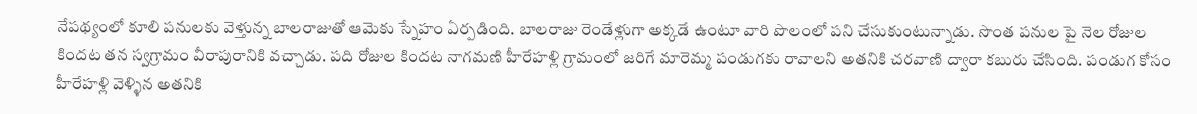నేపథ్యంలో కూలి పనులకు వెళ్తున్న బాలరాజుతో ఆమెకు స్నేహం ఏర్పడింది. బాలరాజు రెండేళ్లుగా అక్కడే ఉంటూ వారి పొలంలో పని చేసుకుంటున్నాడు. సొంత పనుల పై నెల రోజుల కిందట తన స్వగ్రామం వీరాపురానికి వచ్చాడు. పది రోజుల కిందట నాగమణి హీరేహళ్లి గ్రామంలో జరిగే మారెమ్మ పండుగకు రావాలని అతనికి చరవాణి ద్వారా కబురు చేసింది. పండుగ కోసం హీరేహళ్లి వెళ్ళిన అతనికి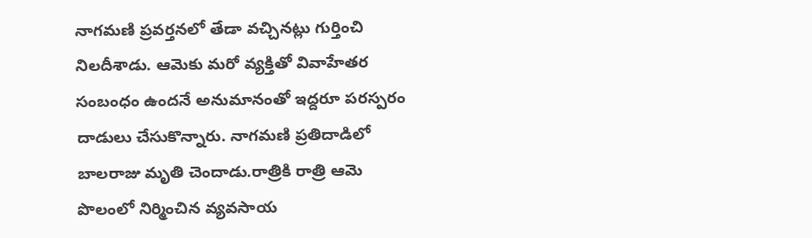నాగమణి ప్రవర్తనలో తేడా వచ్చినట్లు గుర్తించి నిలదీశాడు. ఆమెకు మరో వ్యక్తితో వివాహేతర సంబంధం ఉందనే అనుమానంతో ఇద్దరూ పరస్పరం దాడులు చేసుకొన్నారు. నాగమణి ప్రతిదాడిలో బాలరాజు మృతి చెందాడు.రాత్రికి రాత్రి ఆమె పొలంలో నిర్మించిన వ్యవసాయ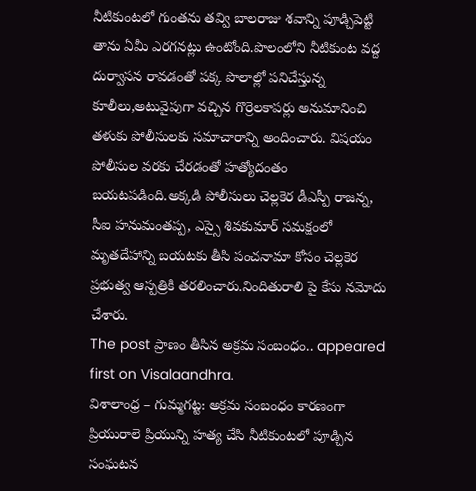నీటికుంటలో గుంతను తవ్వి బాలరాజు శవాన్ని పూడ్చిపెట్టి తాను ఏమీ ఎరగనట్లు ఉంటోంది.పొలంలోని నీటికుంట వద్ద దుర్వాసన రావడంతో పక్క పొలాల్లో పనిచేస్తున్న కూలీలు,అటువైపుగా వచ్చిన గొర్రెలకాపర్లు అనుమానించి తళుకు పోలీసులకు సమాచారాన్ని అందించారు. విషయం పోలీసుల వరకు చేరడంతో హత్యోదంతం బయటపడింది.అక్కడి పోలీసులు చెల్లకెర డీఎస్పీ రాజన్న, సీఐ హనుమంతప్ప, ఎస్సై శివకుమార్ సమక్షంలో మృతదేహాన్ని బయటకు తీసి పంచనామా కోసం చెల్లకెర ప్రభుత్వ ఆస్పత్రికి తరలించారు.నిందితురాలి పై కేసు నమోదు చేశారు.
The post ప్రాణం తీసిన అక్రమ సంబంధం.. appeared first on Visalaandhra.
విశాలాంధ్ర – గుమ్మగట్ట: అక్రమ సంబంధం కారణంగా ప్రియురాలె ప్రియున్ని హత్య చేసి నీటికుంటలో పూడ్చిన సంఘటన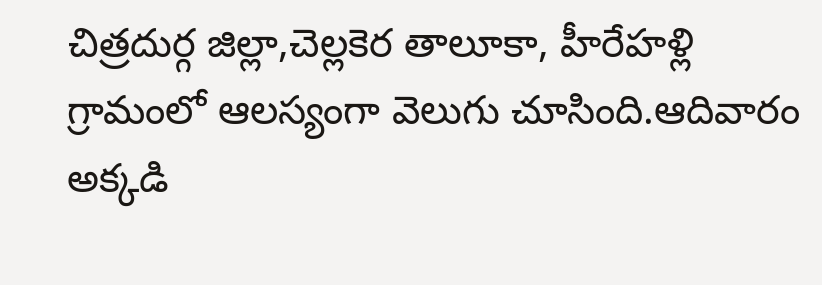చిత్రదుర్గ జిల్లా,చెల్లకెర తాలూకా, హీరేహళ్లి గ్రామంలో ఆలస్యంగా వెలుగు చూసింది.ఆదివారం అక్కడి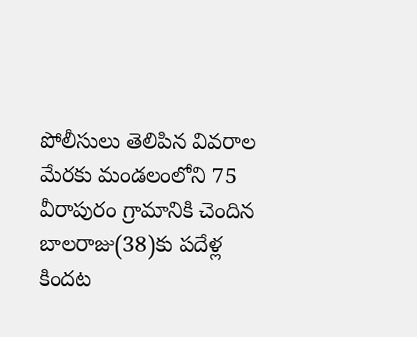పోలీసులు తెలిపిన వివరాల మేరకు మండలంలోని 75 వీరాపురం గ్రామానికి చెందిన బాలరాజు(38)కు పదేళ్ల కిందట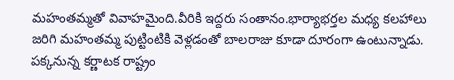మహంతమ్మతో వివాహమైంది.వీరికి ఇద్దరు సంతానం.భార్యాభర్తల మధ్య కలహాలు జరిగి మహంతమ్మ పుట్టింటికి వెళ్లడంతో బాలరాజు కూడా దూరంగా ఉంటున్నాడు. పక్కనున్న కర్ణాటక రాష్ట్రం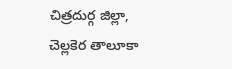చిత్రదుర్గ జిల్లా, చెల్లకెర తాలూకా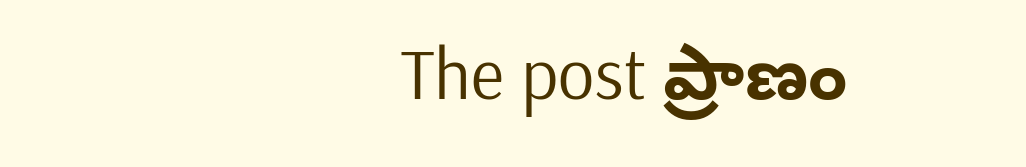The post ప్రాణం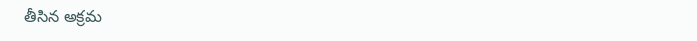తీసిన అక్రమ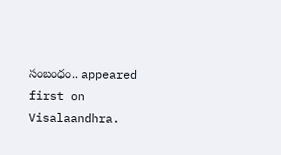సంబంధం.. appeared first on Visalaandhra.